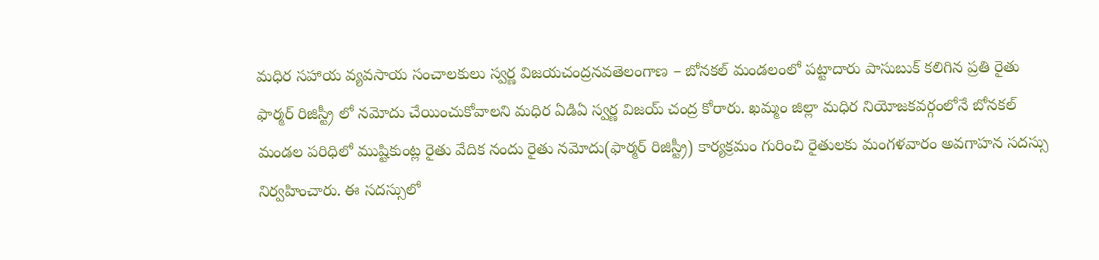మధిర సహాయ వ్యవసాయ సంచాలకులు స్వర్ణ విజయచంద్రనవతెలంగాణ – బోనకల్ మండలంలో పట్టాదారు పాసుబుక్ కలిగిన ప్రతి రైతు ఫార్మర్ రిజిస్ట్రీ లో నమోదు చేయించుకోవాలని మధిర ఏడిఏ స్వర్ణ విజయ్ చంద్ర కోరారు. ఖమ్మం జిల్లా మధిర నియోజకవర్గంలోనే బోనకల్ మండల పరిధిలో ముష్టికుంట్ల రైతు వేదిక నందు రైతు నమోదు(ఫార్మర్ రిజిస్ట్రీ) కార్యక్రమం గురించి రైతులకు మంగళవారం అవగాహన సదస్సు నిర్వహించారు. ఈ సదస్సులో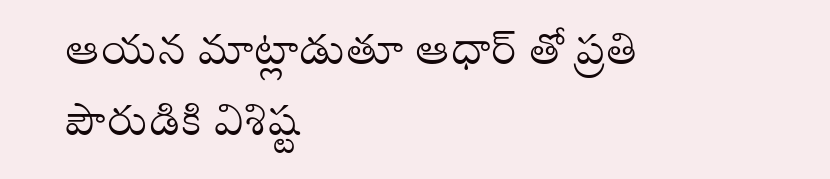ఆయన మాట్లాడుతూ ఆధార్ తో ప్రతి పౌరుడికి విశిష్ట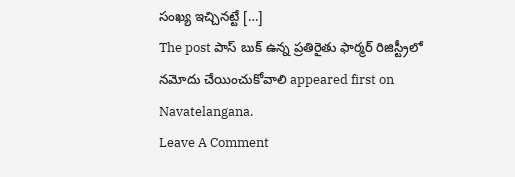సంఖ్య ఇచ్చినట్టే […]
The post పాస్ బుక్ ఉన్న ప్రతిరైతు ఫార్మర్ రిజిస్ట్రీలో నమోదు చేయించుకోవాలి appeared first on Navatelangana.
Leave A Comment